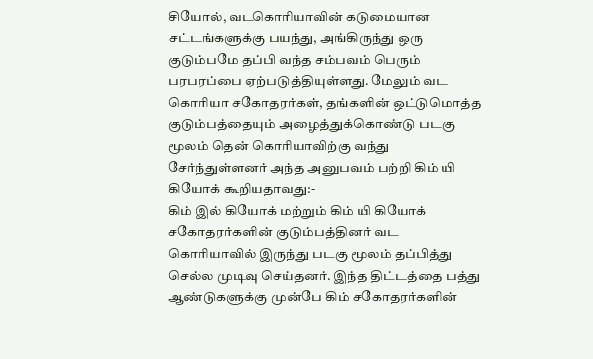சியோல், வடகொரியாவின் கடுமையான சட்டங்களுக்கு பயந்து, அங்கிருந்து ஒரு குடும்பமே தப்பி வந்த சம்பவம் பெரும் பரபரப்பை ஏற்படுத்தியுள்ளது. மேலும் வட கொரியா சகோதரர்கள், தங்களின் ஒட்டுமொத்த குடும்பத்தையும் அழைத்துக்கொண்டு படகு மூலம் தென் கொரியாவிற்கு வந்து சேர்ந்துள்ளனர் அந்த அனுபவம் பற்றி கிம் யி கியோக் கூறியதாவது:-
கிம் இல் கியோக் மற்றும் கிம் யி கியோக் சகோதரர்களின் குடும்பத்தினர் வட கொரியாவில் இருந்து படகு மூலம் தப்பித்து செல்ல முடிவு செய்தனர். இந்த திட்டத்தை பத்து ஆண்டுகளுக்கு முன்பே கிம் சகோதரர்களின்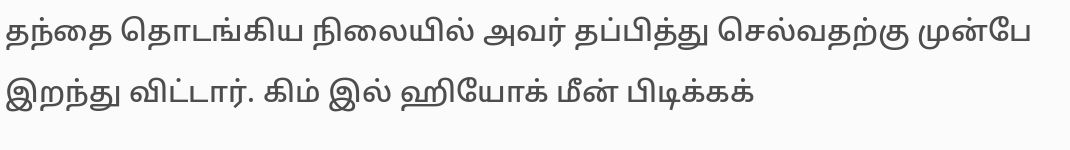தந்தை தொடங்கிய நிலையில் அவர் தப்பித்து செல்வதற்கு முன்பே இறந்து விட்டார். கிம் இல் ஹியோக் மீன் பிடிக்கக்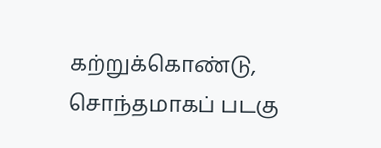கற்றுக்கொண்டு, சொந்தமாகப் படகு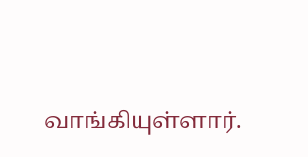வாங்கியுள்ளார்.